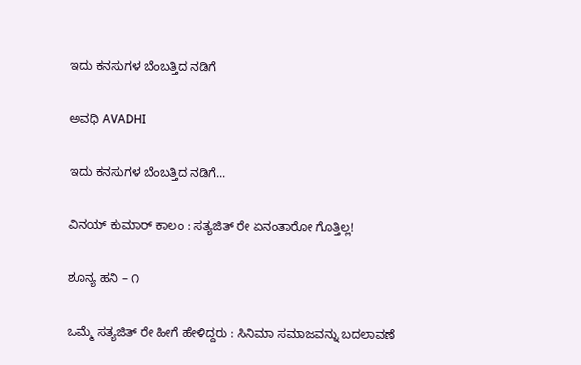ಇದು ಕನಸುಗಳ ಬೆಂಬತ್ತಿದ ನಡಿಗೆ‍

ಅವಧಿ AVADHI

ಇದು ಕನಸುಗಳ ಬೆಂಬತ್ತಿದ ನಡಿಗೆ...

ವಿನಯ್ ಕುಮಾರ್ ಕಾಲಂ : ಸತ್ಯಜಿತ್ ರೇ ಏನಂತಾರೋ ಗೊತ್ತಿಲ್ಲ!

ಶೂನ್ಯ ಹನಿ – ೧

ಒಮ್ಮೆ ಸತ್ಯಜಿತ್ ರೇ ಹೀಗೆ ಹೇಳಿದ್ದರು : ಸಿನಿಮಾ ಸಮಾಜವನ್ನು ಬದಲಾವಣೆ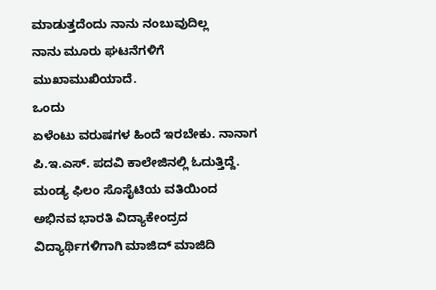ಮಾಡುತ್ತದೆಂದು ನಾನು ನಂಬುವುದಿಲ್ಲ
ನಾನು ಮೂರು ಘಟನೆಗಳಿಗೆ ಮುಖಾಮುಖಿಯಾದೆ.
ಒಂದು
ಏಳೆಂಟು ವರುಷಗಳ ಹಿಂದೆ ಇರಬೇಕು. ನಾನಾಗ ಪಿ.ಇ.ಎಸ್. ಪದವಿ ಕಾಲೇಜಿನಲ್ಲಿ ಓದುತ್ತಿದ್ದೆ. ಮಂಡ್ಯ ಫಿಲಂ ಸೊಸೈಟಿಯ ವತಿಯಿಂದ ಅಭಿನವ ಭಾರತಿ ವಿದ್ಯಾಕೇಂದ್ರದ ವಿದ್ಯಾರ್ಥಿಗಳಿಗಾಗಿ ಮಾಜಿದ್ ಮಾಜಿದಿ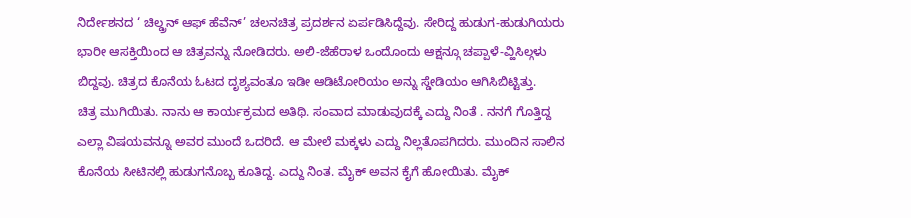ನಿರ್ದೇಶನದ ‘ ಚಿಲ್ಡ್ರನ್ ಆಫ್ ಹೆವೆನ್’ ಚಲನಚಿತ್ರ ಪ್ರದರ್ಶನ ಏರ್ಪಡಿಸಿದ್ದೆವು. ಸೇರಿದ್ದ ಹುಡುಗ-ಹುಡುಗಿಯರು ಭಾರೀ ಆಸಕ್ತಿಯಿಂದ ಆ ಚಿತ್ರವನ್ನು ನೋಡಿದರು. ಅಲಿ-ಜೆಹೆರಾಳ ಒಂದೊಂದು ಆಕ್ಷನ್ಗೂ ಚಪ್ಪಾಳೆ-ವ್ಹಿಸಿಲ್ಗಳು ಬಿದ್ದವು. ಚಿತ್ರದ ಕೊನೆಯ ಓಟದ ದೃಶ್ಯವಂತೂ ಇಡೀ ಆಡಿಟೋರಿಯಂ ಅನ್ನು ಸ್ಡೇಡಿಯಂ ಆಗಿಸಿಬಿಟ್ಟಿತ್ತು.
ಚಿತ್ರ ಮುಗಿಯಿತು. ನಾನು ಆ ಕಾರ್ಯಕ್ರಮದ ಅತಿಥಿ. ಸಂವಾದ ಮಾಡುವುದಕ್ಕೆ ಎದ್ದು ನಿಂತೆ . ನನಗೆ ಗೊತ್ತಿದ್ದ ಎಲ್ಲಾ ವಿಷಯವನ್ನೂ ಅವರ ಮುಂದೆ ಒದರಿದೆ. ಆ ಮೇಲೆ ಮಕ್ಕಳು ಎದ್ದು ನಿಲ್ಲತೊಪಗಿದರು. ಮುಂದಿನ ಸಾಲಿನ ಕೊನೆಯ ಸೀಟಿನಲ್ಲಿ ಹುಡುಗನೊಬ್ಬ ಕೂತಿದ್ದ. ಎದ್ದು ನಿಂತ. ಮೈಕ್ ಅವನ ಕೈಗೆ ಹೋಯಿತು. ಮೈಕ್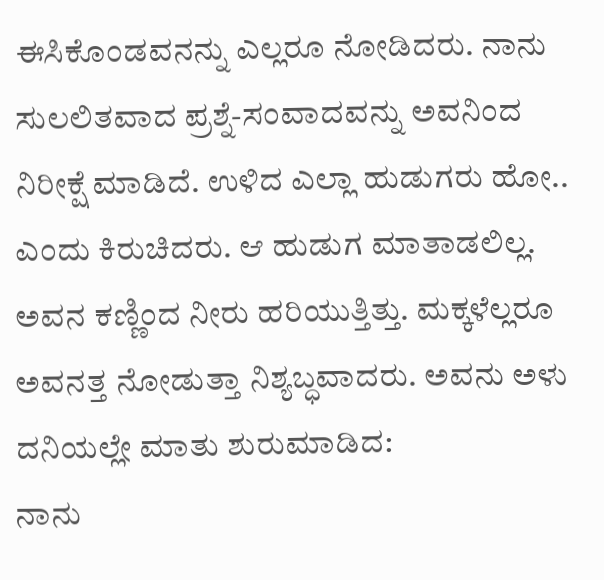ಈಸಿಕೊಂಡವನನ್ನು ಎಲ್ಲರೂ ನೋಡಿದರು. ನಾನು ಸುಲಲಿತವಾದ ಪ್ರಶ್ನೆ-ಸಂವಾದವನ್ನು ಅವನಿಂದ ನಿರೀಕ್ಷೆ ಮಾಡಿದೆ. ಉಳಿದ ಎಲ್ಲಾ ಹುಡುಗರು ಹೋ.. ಎಂದು ಕಿರುಚಿದರು. ಆ ಹುಡುಗ ಮಾತಾಡಲಿಲ್ಲ. ಅವನ ಕಣ್ಣಿಂದ ನೀರು ಹರಿಯುತ್ತಿತ್ತು. ಮಕ್ಕಳೆಲ್ಲರೂ ಅವನತ್ತ ನೋಡುತ್ತಾ ನಿಶ್ಯಬ್ಧವಾದರು. ಅವನು ಅಳು ದನಿಯಲ್ಲೇ ಮಾತು ಶುರುಮಾಡಿದ:
ನಾನು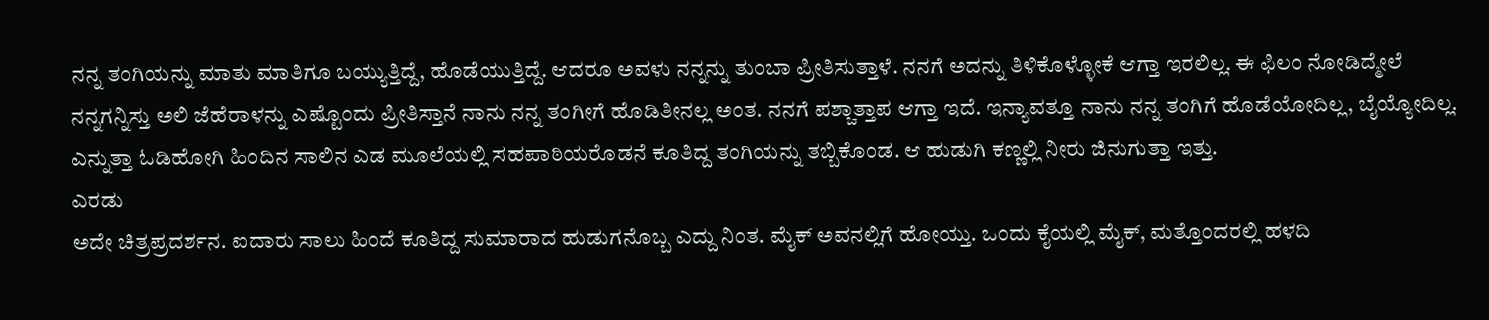ನನ್ನ ತಂಗಿಯನ್ನು ಮಾತು ಮಾತಿಗೂ ಬಯ್ಯುತ್ತಿದ್ದೆ, ಹೊಡೆಯುತ್ತಿದ್ದೆ. ಆದರೂ ಅವಳು ನನ್ನನ್ನು ತುಂಬಾ ಪ್ರೀತಿಸುತ್ತಾಳೆ. ನನಗೆ ಅದನ್ನು ತಿಳಿಕೊಳ್ಳೋಕೆ ಆಗ್ತಾ ಇರಲಿಲ್ಲ. ಈ ಫಿಲಂ ನೋಡಿದ್ಮೇಲೆ ನನ್ನಗನ್ನಿಸ್ತು ಅಲಿ ಜೆಹೆರಾಳನ್ನು ಎಷ್ಟೊಂದು ಪ್ರೀತಿಸ್ತಾನೆ ನಾನು ನನ್ನ ತಂಗೀಗೆ ಹೊಡಿತೀನಲ್ಲ ಅಂತ. ನನಗೆ ಪಶ್ಚಾತ್ತಾಪ ಆಗ್ತಾ ಇದೆ. ಇನ್ಯಾವತ್ತೂ ನಾನು ನನ್ನ ತಂಗಿಗೆ ಹೊಡೆಯೋದಿಲ್ಲ, ಬೈಯ್ಯೋದಿಲ್ಲ.
ಎನ್ನುತ್ತಾ ಓಡಿಹೋಗಿ ಹಿಂದಿನ ಸಾಲಿನ ಎಡ ಮೂಲೆಯಲ್ಲಿ ಸಹಪಾಠಿಯರೊಡನೆ ಕೂತಿದ್ದ ತಂಗಿಯನ್ನು ತಬ್ಬಿಕೊಂಡ. ಆ ಹುಡುಗಿ ಕಣ್ಣಲ್ಲಿ ನೀರು ಜಿನುಗುತ್ತಾ ಇತ್ತು.
ಎರಡು
ಅದೇ ಚಿತ್ರಪ್ರದರ್ಶನ. ಐದಾರು ಸಾಲು ಹಿಂದೆ ಕೂತಿದ್ದ ಸುಮಾರಾದ ಹುಡುಗನೊಬ್ಬ ಎದ್ದು ನಿಂತ. ಮೈಕ್ ಅವನಲ್ಲಿಗೆ ಹೋಯ್ತು. ಒಂದು ಕೈಯಲ್ಲಿ ಮೈಕ್, ಮತ್ತೊಂದರಲ್ಲಿ ಹಳದಿ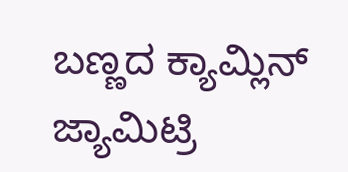ಬಣ್ಣದ ಕ್ಯಾಮ್ಲಿನ್ ಜ್ಯಾಮಿಟ್ರಿ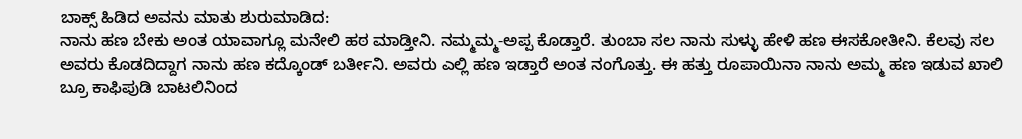ಬಾಕ್ಸ್ ಹಿಡಿದ ಅವನು ಮಾತು ಶುರುಮಾಡಿದ:
ನಾನು ಹಣ ಬೇಕು ಅಂತ ಯಾವಾಗ್ಲೂ ಮನೇಲಿ ಹಠ ಮಾಡ್ತೀನಿ. ನಮ್ಮಮ್ಮ-ಅಪ್ಪ ಕೊಡ್ತಾರೆ. ತುಂಬಾ ಸಲ ನಾನು ಸುಳ್ಳು ಹೇಳಿ ಹಣ ಈಸಕೋತೀನಿ. ಕೆಲವು ಸಲ ಅವರು ಕೊಡದಿದ್ದಾಗ ನಾನು ಹಣ ಕದ್ಕೊಂಡ್ ಬರ್ತೀನಿ. ಅವರು ಎಲ್ಲಿ ಹಣ ಇಡ್ತಾರೆ ಅಂತ ನಂಗೊತ್ತು. ಈ ಹತ್ತು ರೂಪಾಯಿನಾ ನಾನು ಅಮ್ಮ ಹಣ ಇಡುವ ಖಾಲಿ ಬ್ರೂ ಕಾಫಿಪುಡಿ ಬಾಟಲಿನಿಂದ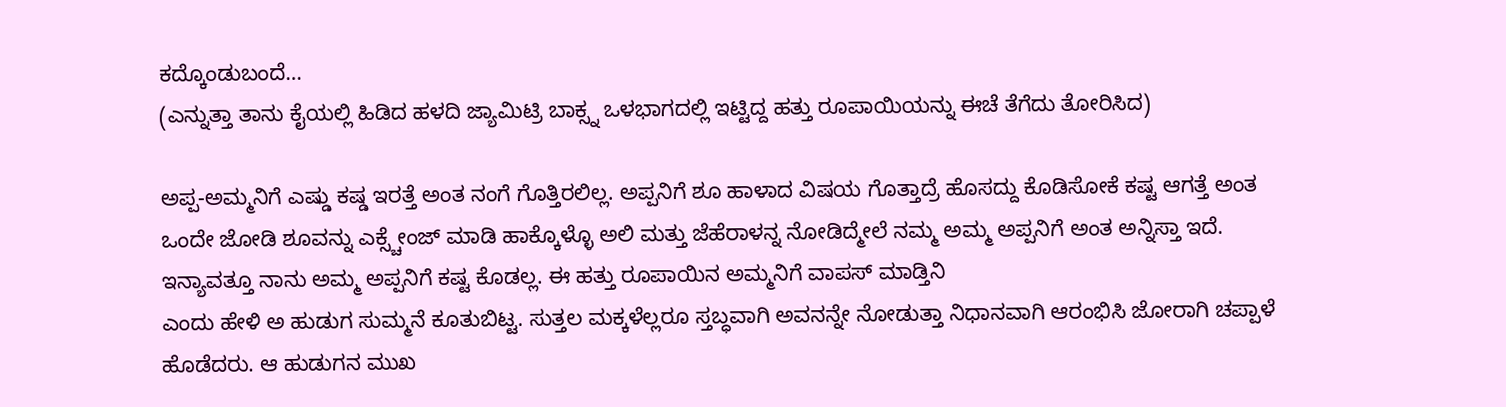ಕದ್ಕೊಂಡುಬಂದೆ…
(ಎನ್ನುತ್ತಾ ತಾನು ಕೈಯಲ್ಲಿ ಹಿಡಿದ ಹಳದಿ ಜ್ಯಾಮಿಟ್ರಿ ಬಾಕ್ಸ್ನ ಒಳಭಾಗದಲ್ಲಿ ಇಟ್ಟಿದ್ದ ಹತ್ತು ರೂಪಾಯಿಯನ್ನು ಈಚೆ ತೆಗೆದು ತೋರಿಸಿದ)

ಅಪ್ಪ-ಅಮ್ಮನಿಗೆ ಎಷ್ಡು ಕಷ್ಡ ಇರತ್ತೆ ಅಂತ ನಂಗೆ ಗೊತ್ತಿರಲಿಲ್ಲ. ಅಪ್ಪನಿಗೆ ಶೂ ಹಾಳಾದ ವಿಷಯ ಗೊತ್ತಾದ್ರೆ ಹೊಸದ್ದು ಕೊಡಿಸೋಕೆ ಕಷ್ಟ ಆಗತ್ತೆ ಅಂತ ಒಂದೇ ಜೋಡಿ ಶೂವನ್ನು ಎಕ್ಸ್ಚೇಂಜ್ ಮಾಡಿ ಹಾಕ್ಕೊಳ್ಳೊ ಅಲಿ ಮತ್ತು ಜೆಹೆರಾಳನ್ನ ನೋಡಿದ್ಮೇಲೆ ನಮ್ಮ ಅಮ್ಮ ಅಪ್ಪನಿಗೆ ಅಂತ ಅನ್ನಿಸ್ತಾ ಇದೆ. ಇನ್ಯಾವತ್ತೂ ನಾನು ಅಮ್ಮ ಅಪ್ಪನಿಗೆ ಕಷ್ಟ ಕೊಡಲ್ಲ. ಈ ಹತ್ತು ರೂಪಾಯಿನ ಅಮ್ಮನಿಗೆ ವಾಪಸ್ ಮಾಡ್ತಿನಿ
ಎಂದು ಹೇಳಿ ಅ ಹುಡುಗ ಸುಮ್ಮನೆ ಕೂತುಬಿಟ್ಟ. ಸುತ್ತಲ ಮಕ್ಕಳೆಲ್ಲರೂ ಸ್ತಬ್ಧವಾಗಿ ಅವನನ್ನೇ ನೋಡುತ್ತಾ ನಿಧಾನವಾಗಿ ಆರಂಭಿಸಿ ಜೋರಾಗಿ ಚಪ್ಪಾಳೆ ಹೊಡೆದರು. ಆ ಹುಡುಗನ ಮುಖ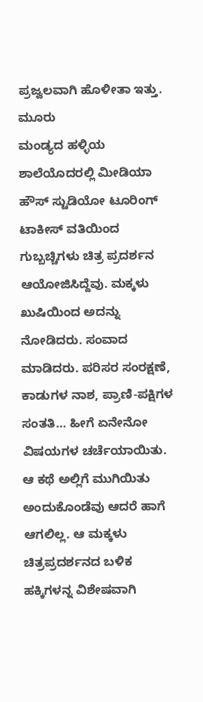ಪ್ರಜ್ವಲವಾಗಿ ಹೊಳೀತಾ ಇತ್ತು.
ಮೂರು
ಮಂಡ್ಯದ ಹಳ್ಳಿಯ ಶಾಲೆಯೊದರಲ್ಲಿ ಮೀಡಿಯಾ ಹೌಸ್ ಸ್ಟುಡಿಯೋ ಟೂರಿಂಗ್ ಟಾಕೀಸ್ ವತಿಯಿಂದ ಗುಬ್ಬಚ್ಚಿಗಳು ಚಿತ್ರ ಪ್ರದರ್ಶನ ಆಯೋಜಿಸಿದ್ದೆವು. ಮಕ್ಕಳು ಖುಷಿಯಿಂದ ಅದನ್ನು ನೋಡಿದರು. ಸಂವಾದ ಮಾಡಿದರು. ಪರಿಸರ ಸಂರಕ್ಷಣೆ, ಕಾಡುಗಳ ನಾಶ, ಪ್ರಾಣಿ-ಪಕ್ಷಿಗಳ ಸಂತತಿ… ಹೀಗೆ ಏನೇನೋ ವಿಷಯಗಳ ಚರ್ಚೆಯಾಯಿತು. ಆ ಕಥೆ ಅಲ್ಲಿಗೆ ಮುಗಿಯಿತು ಅಂದುಕೊಂಡೆವು ಆದರೆ ಹಾಗೆ ಆಗಲಿಲ್ಲ. ಆ ಮಕ್ಕಳು ಚಿತ್ರಪ್ರದರ್ಶನದ ಬಳಿಕ ಹಕ್ಕಿಗಳನ್ನ ವಿಶೇಷವಾಗಿ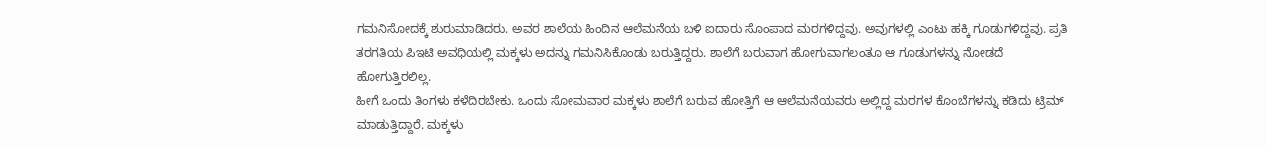ಗಮನಿಸೋದಕ್ಕೆ ಶುರುಮಾಡಿದರು. ಅವರ ಶಾಲೆಯ ಹಿಂದಿನ ಆಲೆಮನೆಯ ಬಳಿ ಐದಾರು ಸೊಂಪಾದ ಮರಗಳಿದ್ದವು. ಅವುಗಳಲ್ಲಿ ಎಂಟು ಹಕ್ಕಿ ಗೂಡುಗಳಿದ್ದವು. ಪ್ರತಿ ತರಗತಿಯ ಪಿಇಟಿ ಅವಧಿಯಲ್ಲಿ ಮಕ್ಕಳು ಅದನ್ನು ಗಮನಿಸಿಕೊಂಡು ಬರುತ್ತಿದ್ದರು. ಶಾಲೆಗೆ ಬರುವಾಗ ಹೋಗುವಾಗಲಂತೂ ಆ ಗೂಡುಗಳನ್ನು ನೋಡದೆ ಹೋಗುತ್ತಿರಲಿಲ್ಲ.
ಹೀಗೆ ಒಂದು ತಿಂಗಳು ಕಳೆದಿರಬೇಕು. ಒಂದು ಸೋಮವಾರ ಮಕ್ಕಳು ಶಾಲೆಗೆ ಬರುವ ಹೋತ್ತಿಗೆ ಆ ಆಲೆಮನೆಯವರು ಅಲ್ಲಿದ್ದ ಮರಗಳ ಕೊಂಬೆಗಳನ್ನು ಕಡಿದು ಟ್ರಿಮ್ ಮಾಡುತ್ತಿದ್ದಾರೆ. ಮಕ್ಕಳು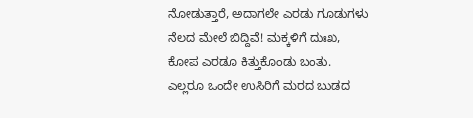ನೋಡುತ್ತಾರೆ, ಅದಾಗಲೇ ಎರಡು ಗೂಡುಗಳು ನೆಲದ ಮೇಲೆ ಬಿದ್ದಿವೆ! ಮಕ್ಕಳಿಗೆ ದುಃಖ, ಕೋಪ ಎರಡೂ ಕಿತ್ತುಕೊಂಡು ಬಂತು. ಎಲ್ಲರೂ ಒಂದೇ ಉಸಿರಿಗೆ ಮರದ ಬುಡದ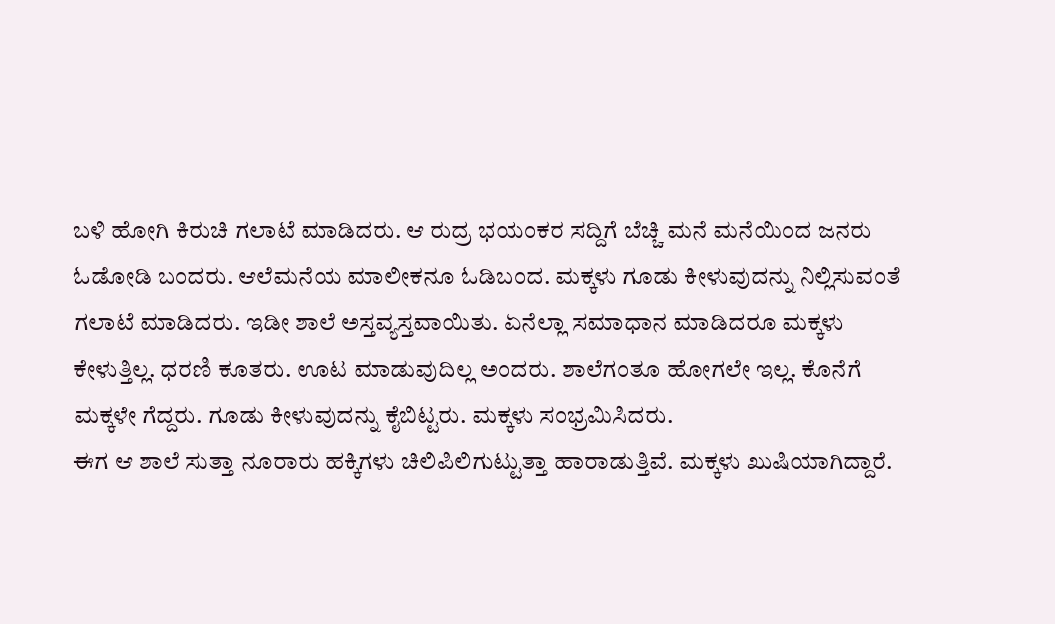ಬಳಿ ಹೋಗಿ ಕಿರುಚಿ ಗಲಾಟೆ ಮಾಡಿದರು. ಆ ರುದ್ರ ಭಯಂಕರ ಸದ್ದಿಗೆ ಬೆಚ್ಚಿ ಮನೆ ಮನೆಯಿಂದ ಜನರು ಓಡೋಡಿ ಬಂದರು. ಆಲೆಮನೆಯ ಮಾಲೀಕನೂ ಓಡಿಬಂದ. ಮಕ್ಕಳು ಗೂಡು ಕೀಳುವುದನ್ನು ನಿಲ್ಲಿಸುವಂತೆ ಗಲಾಟೆ ಮಾಡಿದರು. ಇಡೀ ಶಾಲೆ ಅಸ್ತವ್ಯಸ್ತವಾಯಿತು. ಏನೆಲ್ಲಾ ಸಮಾಧಾನ ಮಾಡಿದರೂ ಮಕ್ಕಳು ಕೇಳುತ್ತಿಲ್ಲ. ಧರಣಿ ಕೂತರು. ಊಟ ಮಾಡುವುದಿಲ್ಲ ಅಂದರು. ಶಾಲೆಗಂತೂ ಹೋಗಲೇ ಇಲ್ಲ. ಕೊನೆಗೆ ಮಕ್ಕಳೇ ಗೆದ್ದರು. ಗೂಡು ಕೀಳುವುದನ್ನು ಕೈಬಿಟ್ಟರು. ಮಕ್ಕಳು ಸಂಭ್ರಮಿಸಿದರು.
ಈಗ ಆ ಶಾಲೆ ಸುತ್ತಾ ನೂರಾರು ಹಕ್ಕಿಗಳು ಚಿಲಿಪಿಲಿಗುಟ್ಟುತ್ತಾ ಹಾರಾಡುತ್ತಿವೆ. ಮಕ್ಕಳು ಖುಷಿಯಾಗಿದ್ದಾರೆ.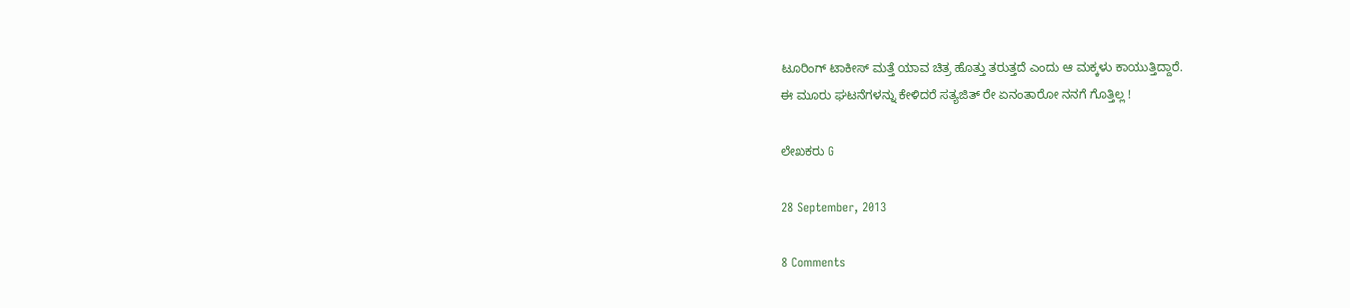ಟೂರಿಂಗ್ ಟಾಕೀಸ್ ಮತ್ತೆ ಯಾವ ಚಿತ್ರ ಹೊತ್ತು ತರುತ್ತದೆ ಎಂದು ಆ ಮಕ್ಕಳು ಕಾಯುತ್ತಿದ್ದಾರೆ.
ಈ ಮೂರು ಘಟನೆಗಳನ್ನು ಕೇಳಿದರೆ ಸತ್ಯಜಿತ್ ರೇ ಏನಂತಾರೋ ನನಗೆ ಗೊತ್ತಿಲ್ಲ !

ಲೇಖಕರು G

28 September, 2013

8 Comments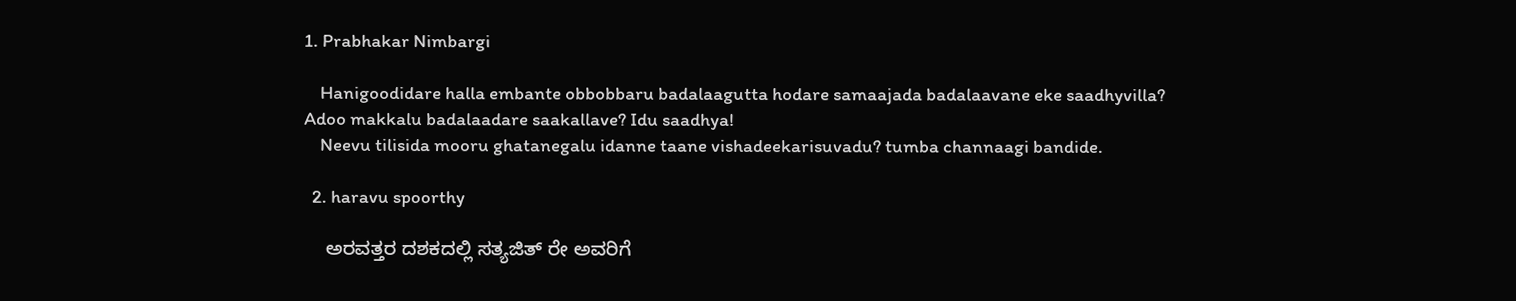1. Prabhakar Nimbargi

    Hanigoodidare halla embante obbobbaru badalaagutta hodare samaajada badalaavane eke saadhyvilla? Adoo makkalu badalaadare saakallave? Idu saadhya!
    Neevu tilisida mooru ghatanegalu idanne taane vishadeekarisuvadu? tumba channaagi bandide.

  2. haravu spoorthy

    ಅರವತ್ತರ ದಶಕದಲ್ಲಿ ಸತ್ಯಜಿತ್ ರೇ ಅವರಿಗೆ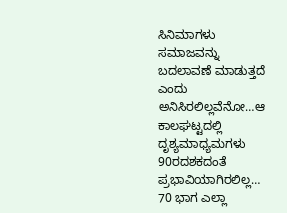ಸಿನಿಮಾಗಳು ಸಮಾಜವನ್ನು ಬದಲಾವಣೆ ಮಾಡುತ್ತದೆ ಎಂದು ಅನಿಸಿರಲಿಲ್ಲವೆನೋ…ಆ ಕಾಲಘಟ್ಟದಲ್ಲಿ ದೃಶ್ಯಮಾಧ್ಯಮಗಳು 90ರದಶಕದಂತೆ ಪ್ರಭಾವಿಯಾಗಿರಲಿಲ್ಲ… 70 ಭಾಗ ಎಲ್ಲಾ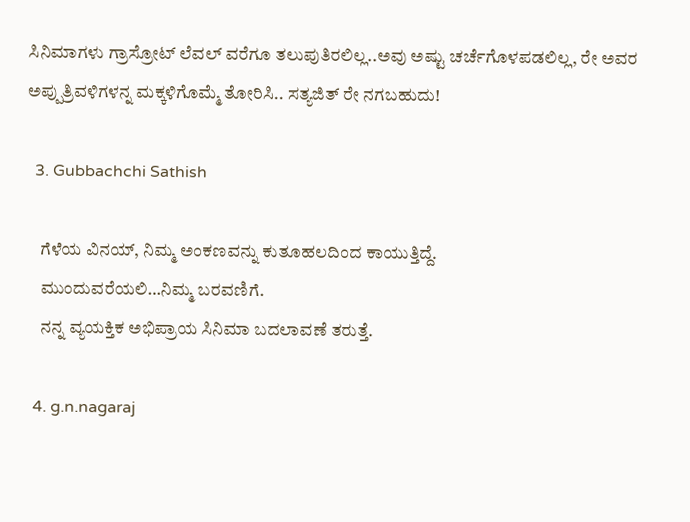ಸಿನಿಮಾಗಳು ಗ್ರಾಸ್ರೋಟ್ ಲೆವಲ್ ವರೆಗೂ ತಲುಪುತಿರಲಿಲ್ಲ..ಅವು ಅಷ್ಟು ಚರ್ಚೆಗೊಳಪಡಲಿಲ್ಲ, ರೇ ಅವರ ಅಪ್ಪುತ್ರಿವಳಿಗಳನ್ನ ಮಕ್ಕಳಿಗೊಮ್ಮೆ ತೋರಿಸಿ.. ಸತ್ಯಜಿತ್ ರೇ ನಗಬಹುದು!

  3. Gubbachchi Sathish

    ಗೆಳೆಯ ವಿನಯ್, ನಿಮ್ಮ ಅಂಕಣವನ್ನು ಕುತೂಹಲದಿಂದ ಕಾಯುತ್ತಿದ್ದೆ.
    ಮುಂದುವರೆಯಲಿ…ನಿಮ್ಮ ಬರವಣಿಗೆ.
    ನನ್ನ ವ್ಯಯಕ್ತಿಕ ಅಭಿಪ್ರಾಯ ಸಿನಿಮಾ ಬದಲಾವಣೆ ತರುತ್ತೆ.

  4. g.n.nagaraj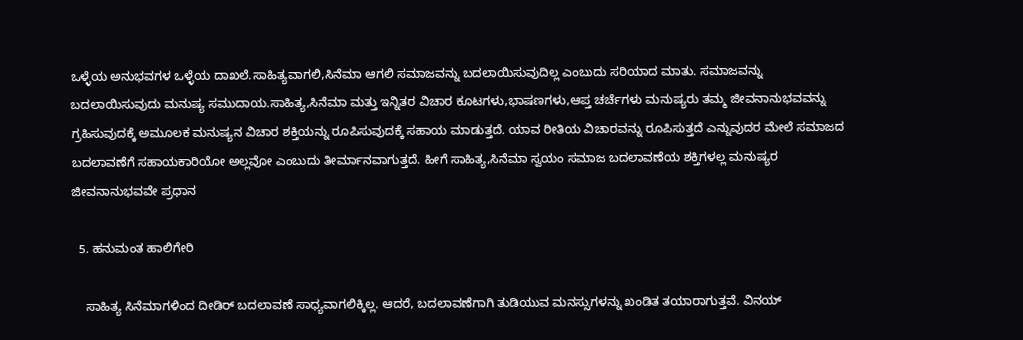ಒಳ್ಳೆಯ ಅನುಭವಗಳ ಒಳ್ಳೆಯ ದಾಖಲೆ.ಸಾಹಿತ್ಯವಾಗಲಿ,ಸಿನೆಮಾ ಆಗಲಿ ಸಮಾಜವನ್ನು ಬದಲಾಯಿಸುವುದಿಲ್ಲ ಎಂಬುದು ಸರಿಯಾದ ಮಾತು. ಸಮಾಜವನ್ನು ಬದಲಾಯಿಸುವುದು ಮನುಷ್ಯ ಸಮುದಾಯ.ಸಾಹಿತ್ಯ,ಸಿನೆಮಾ ಮತ್ತು ಇನ್ನಿತರ ವಿಚಾರ ಕೂಟಗಳು,ಭಾಷಣಗಳು,ಆಪ್ತ ಚರ್ಚೆಗಳು ಮನುಷ್ಯರು ತಮ್ಮ ಜೀವನಾನುಭವವನ್ನು ಗ್ರಹಿಸುವುದಕ್ಕೆ ಅಮೂಲಕ ಮನುಷ್ಯನ ವಿಚಾರ ಶಕ್ತಿಯನ್ನು ರೂಪಿಸುವುದಕ್ಕೆ ಸಹಾಯ ಮಾಡುತ್ತದೆ. ಯಾವ ರೀತಿಯ ವಿಚಾರವನ್ನು ರೂಪಿಸುತ್ತದೆ ಎನ್ನುವುದರ ಮೇಲೆ ಸಮಾಜದ ಬದಲಾವಣೆಗೆ ಸಹಾಯಕಾರಿಯೋ ಅಲ್ಲವೋ ಎಂಬುದು ತೀರ್ಮಾನವಾಗುತ್ತದೆ. ಹೀಗೆ ಸಾಹಿತ್ಯ,ಸಿನೆಮಾ ಸ್ವಯಂ ಸಮಾಜ ಬದಲಾವಣೆಯ ಶಕ್ತಿಗಳಲ್ಲ ಮನುಷ್ಯರ ಜೀವನಾನುಭವವೇ ಪ್ರಧಾನ

  5. ಹನುಮಂತ ಹಾಲಿಗೇರಿ

    ಸಾಹಿತ್ಯ ಸಿನೆಮಾಗಳಿಂದ ದೀಡಿರ್ ಬದಲಾವಣೆ ಸಾಧ್ಯವಾಗಲಿಕ್ಕಿಲ್ಲ. ಆದರೆ, ಬದಲಾವಣೆಗಾಗಿ ತುಡಿಯುವ ಮನಸ್ಸುಗಳನ್ನು ಖಂಡಿತ ತಯಾರಾಗುತ್ತವೆ. ವಿನಯ್‍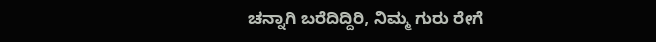ಚನ್ನಾಗಿ ಬರೆದಿದ್ದಿರಿ, ನಿಮ್ಮ ಗುರು ರೇಗೆ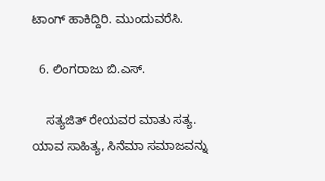ಟಾಂಗ್‍ ಹಾಕಿದ್ದಿರಿ. ಮುಂದುವರೆಸಿ.

  6. ಲಿಂಗರಾಜು ಬಿ.ಎಸ್.

    ಸತ್ಯಜಿತ್ ರೇಯವರ ಮಾತು ಸತ್ಯ. ಯಾವ ಸಾಹಿತ್ಯ, ಸಿನೆಮಾ ಸಮಾಜವನ್ನು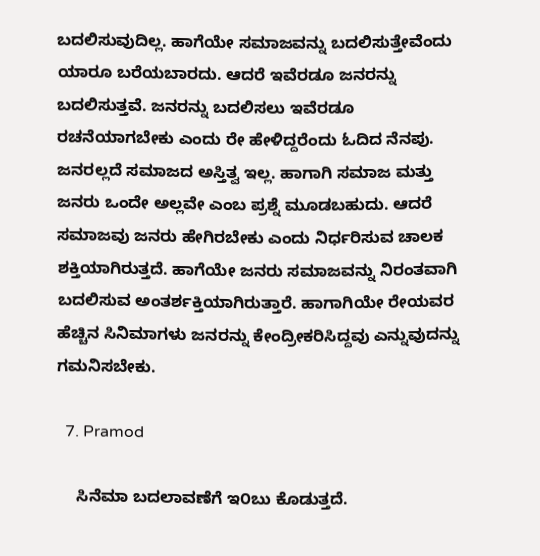ಬದಲಿಸುವುದಿಲ್ಲ. ಹಾಗೆಯೇ ಸಮಾಜವನ್ನು ಬದಲಿಸುತ್ತೇವೆಂದು ಯಾರೂ ಬರೆಯಬಾರದು. ಆದರೆ ಇವೆರಡೂ ಜನರನ್ನು ಬದಲಿಸುತ್ತವೆ. ಜನರನ್ನು ಬದಲಿಸಲು ಇವೆರಡೂ ರಚನೆಯಾಗಬೇಕು ಎಂದು ರೇ ಹೇಳಿದ್ದರೆಂದು ಓದಿದ ನೆನಪು. ಜನರಲ್ಲದೆ ಸಮಾಜದ ಅಸ್ತಿತ್ವ ಇಲ್ಲ. ಹಾಗಾಗಿ ಸಮಾಜ ಮತ್ತು ಜನರು ಒಂದೇ ಅಲ್ಲವೇ ಎಂಬ ಪ್ರಶ್ನೆ ಮೂಡಬಹುದು. ಆದರೆ ಸಮಾಜವು ಜನರು ಹೇಗಿರಬೇಕು ಎಂದು ನಿರ್ಧರಿಸುವ ಚಾಲಕ ಶಕ್ತಿಯಾಗಿರುತ್ತದೆ. ಹಾಗೆಯೇ ಜನರು ಸಮಾಜವನ್ನು ನಿರಂತವಾಗಿ ಬದಲಿಸುವ ಅಂತರ್ಶಕ್ತಿಯಾಗಿರುತ್ತಾರೆ. ಹಾಗಾಗಿಯೇ ರೇಯವರ ಹೆಚ್ಚಿನ ಸಿನಿಮಾಗಳು ಜನರನ್ನು ಕೇಂದ್ರೀಕರಿಸಿದ್ದವು ಎನ್ನುವುದನ್ನು ಗಮನಿಸಬೇಕು.

  7. Pramod

    ಸಿನೆಮಾ ಬದಲಾವಣೆಗೆ ಇ೦ಬು ಕೊಡುತ್ತದೆ.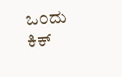ಒ೦ದು ಕಿಕ್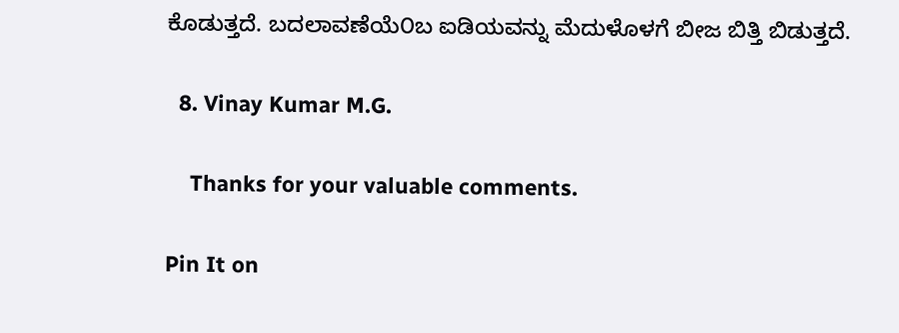ಕೊಡುತ್ತದೆ. ಬದಲಾವಣೆಯೆ೦ಬ ಐಡಿಯವನ್ನು ಮೆದುಳೊಳಗೆ ಬೀಜ ಬಿತ್ತಿ ಬಿಡುತ್ತದೆ.

  8. Vinay Kumar M.G.

    Thanks for your valuable comments.

Pin It on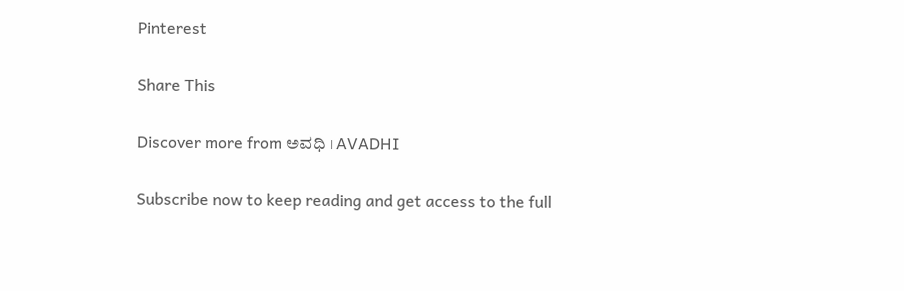Pinterest

Share This

Discover more from ಅವಧಿ । AVADHI

Subscribe now to keep reading and get access to the full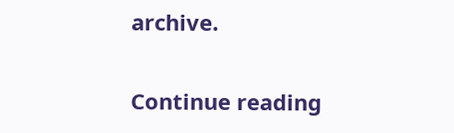archive.

Continue reading